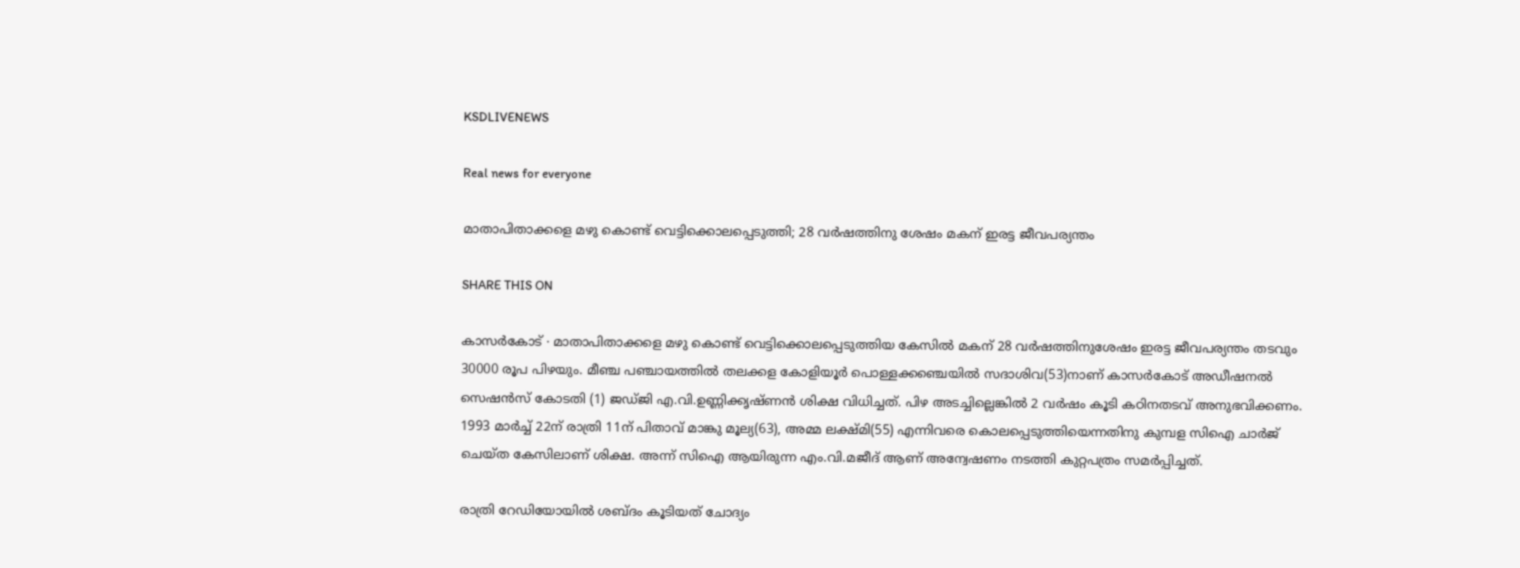KSDLIVENEWS

Real news for everyone

മാതാപിതാക്കളെ മഴു കൊണ്ട് വെട്ടിക്കൊലപ്പെടുത്തി; 28 വർഷത്തിനു ശേഷം മകന് ഇരട്ട ജീവപര്യന്തം

SHARE THIS ON

കാസർകോട് ∙ മാതാപിതാക്കളെ മഴു കൊണ്ട് വെട്ടിക്കൊലപ്പെടുത്തിയ കേസിൽ മകന് 28 വർഷത്തിനുശേഷം ഇരട്ട ജീവപര്യന്തം തടവും 30000 രൂപ പിഴയും. മീഞ്ച പഞ്ചായത്തിൽ തലക്കള കോളിയൂർ പൊള്ളക്കഞ്ചെയിൽ സദാശിവ(53)നാണ് കാസർകോട് അഡീഷനൽ സെഷൻസ് കോടതി (1) ജഡ്ജി എ.വി.ഉണ്ണിക്കൃഷ്ണൻ ശിക്ഷ വിധിച്ചത്. പിഴ അടച്ചില്ലെങ്കിൽ 2 വർഷം കൂടി കഠിനതടവ് അനുഭവിക്കണം. 1993 മാർച്ച് 22ന് രാത്രി 11ന് പിതാവ് മാങ്കു മൂല്യ(63), അമ്മ ലക്ഷ്മി(55) എന്നിവരെ കൊലപ്പെടുത്തിയെന്നതിനു കുമ്പള സിഐ ചാർജ് ചെയ്ത കേസിലാണ് ശിക്ഷ. അന്ന് സിഐ ആയിരുന്ന എം.വി.മജീദ് ആണ് അന്വേഷണം നടത്തി കുറ്റപത്രം സമർപ്പിച്ചത്.

രാത്രി റേഡിയോയിൽ ശബ്ദം കൂടിയത് ചോദ്യം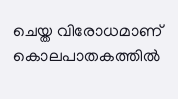ചെയ്ത വിരോധമാണ് കൊലപാതകത്തിൽ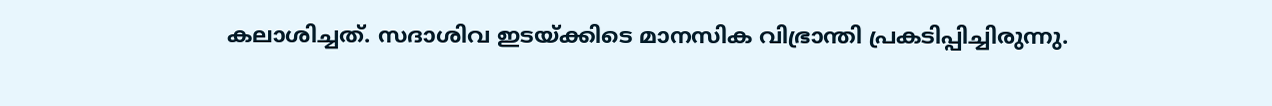കലാശിച്ചത്. സദാശിവ ഇടയ്ക്കിടെ മാനസിക വിഭ്രാന്തി പ്രകടിപ്പിച്ചിരുന്നു.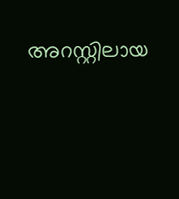അറസ്റ്റിലായ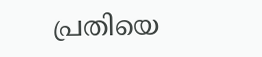പ്രതിയെ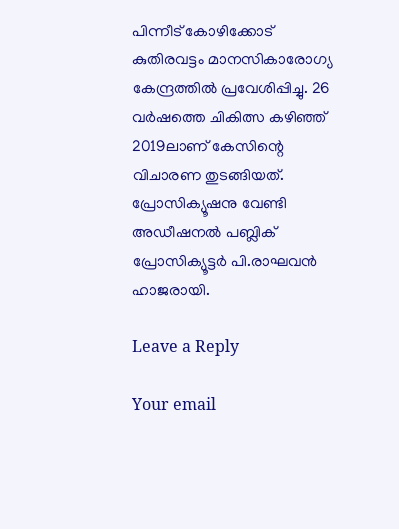പിന്നീട് കോഴിക്കോട് കുതിരവട്ടം മാനസികാരോഗ്യ കേന്ദ്രത്തിൽ പ്രവേശിപ്പിച്ചു. 26 വർഷത്തെ ചികിത്സ കഴിഞ്ഞ് 2019ലാണ് കേസിന്റെ വിചാരണ തുടങ്ങിയത്. പ്രോസിക്യൂഷനു വേണ്ടി അഡീഷനൽ പബ്ലിക് പ്രോസിക്യൂട്ടർ പി.രാഘവൻ ഹാജരായി.

Leave a Reply

Your email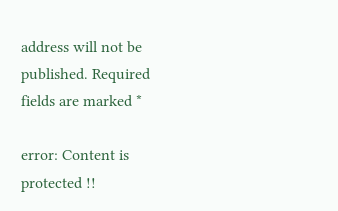address will not be published. Required fields are marked *

error: Content is protected !!